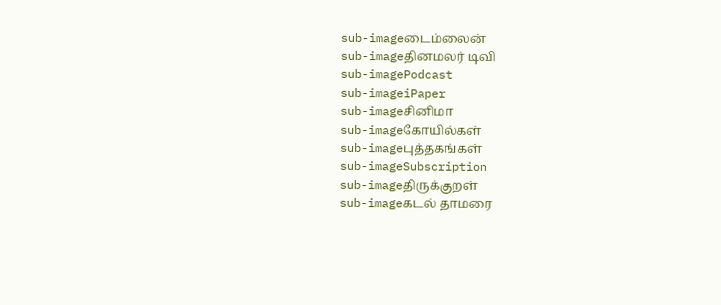sub-imageடைம்லைன்
sub-imageதினமலர் டிவி
sub-imagePodcast
sub-imageiPaper
sub-imageசினிமா
sub-imageகோயில்கள்
sub-imageபுத்தகங்கள்
sub-imageSubscription
sub-imageதிருக்குறள்
sub-imageகடல் தாமரை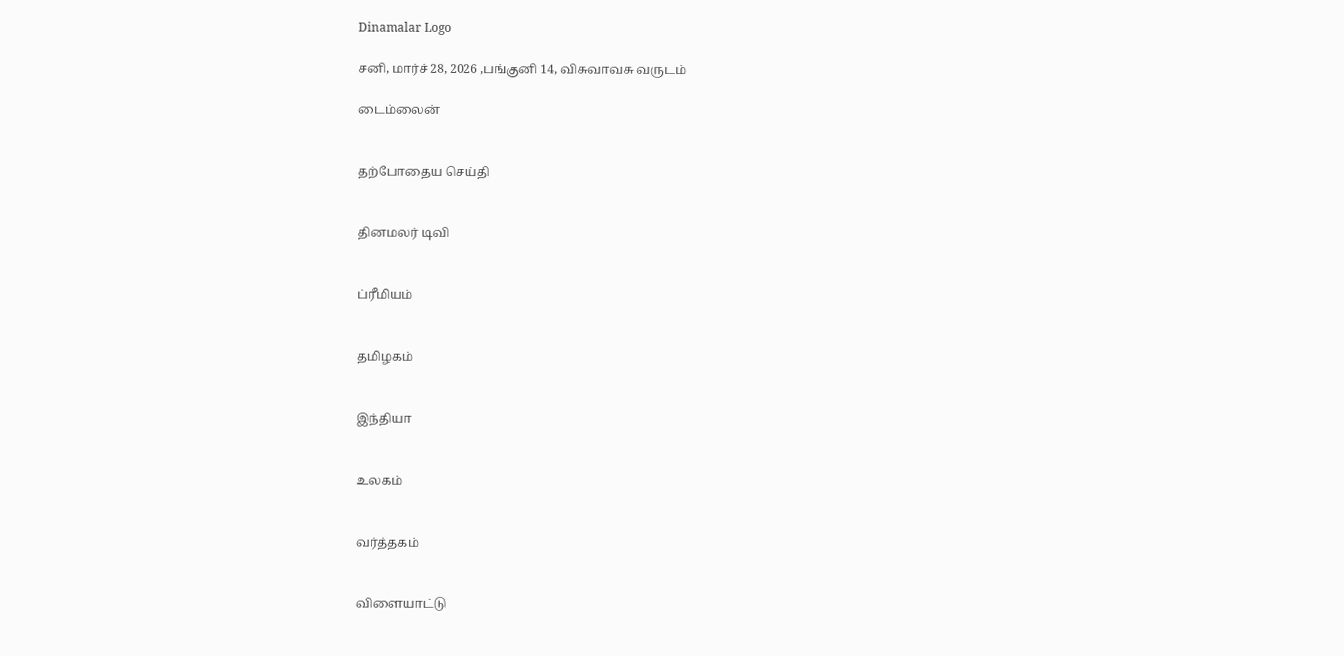Dinamalar Logo

சனி, மார்ச் 28, 2026 ,பங்குனி 14, விசுவாவசு வருடம்

டைம்லைன்


தற்போதைய செய்தி


தினமலர் டிவி


ப்ரீமியம்


தமிழகம்


இந்தியா


உலகம்


வர்த்தகம்


விளையாட்டு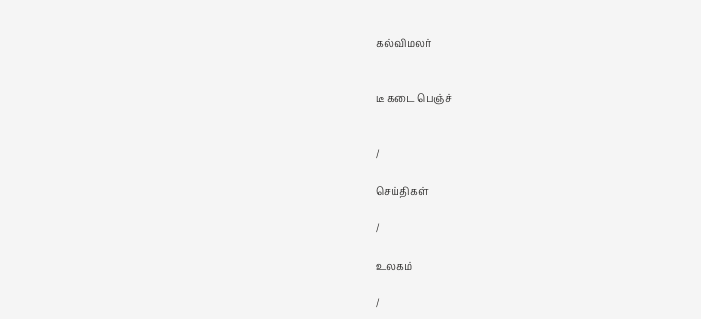கல்விமலர்


டீ கடை பெஞ்ச்


/

செய்திகள்

/

உலகம்

/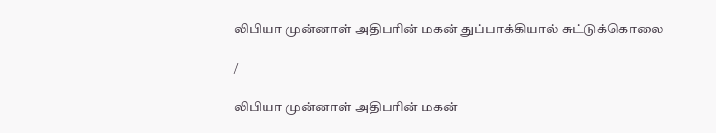லிபியா முன்னாள் அதிபரின் மகன் துப்பாக்கியால் சுட்டுக்கொலை

/

லிபியா முன்னாள் அதிபரின் மகன்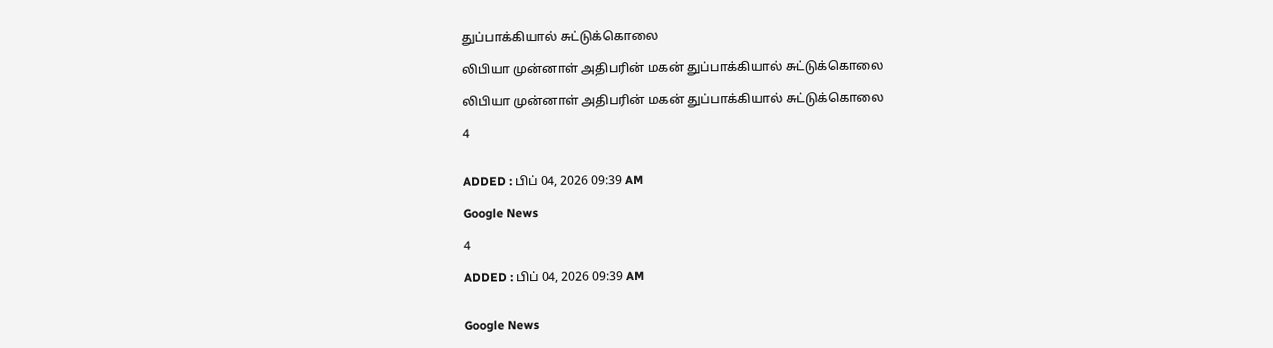துப்பாக்கியால் சுட்டுக்கொலை

லிபியா முன்னாள் அதிபரின் மகன் துப்பாக்கியால் சுட்டுக்கொலை

லிபியா முன்னாள் அதிபரின் மகன் துப்பாக்கியால் சுட்டுக்கொலை

4


ADDED : பிப் 04, 2026 09:39 AM

Google News

4

ADDED : பிப் 04, 2026 09:39 AM


Google News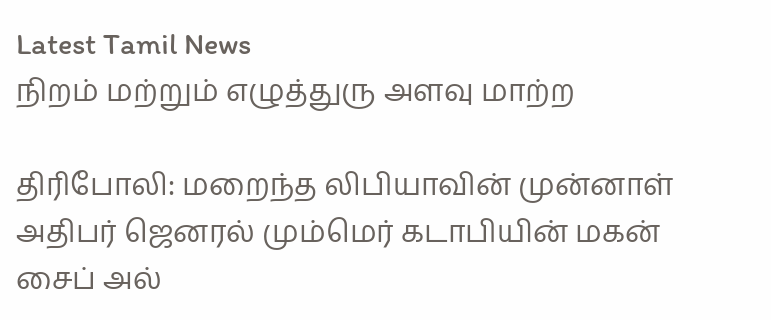Latest Tamil News
நிறம் மற்றும் எழுத்துரு அளவு மாற்ற

திரிபோலி: மறைந்த லிபியாவின் முன்னாள் அதிபர் ஜெனரல் மும்மெர் கடாபியின் மகன் சைப் அல்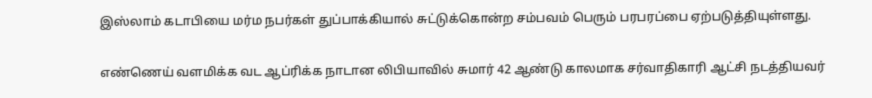இஸ்லாம் கடாபியை மர்ம நபர்கள் துப்பாக்கியால் சுட்டுக்கொன்ற சம்பவம் பெரும் பரபரப்பை ஏற்படுத்தியுள்ளது.

எண்ணெய் வளமிக்க வட ஆப்ரிக்க நாடான லிபியாவில் சுமார் 42 ஆண்டு காலமாக சர்வாதிகாரி ஆட்சி நடத்தியவர்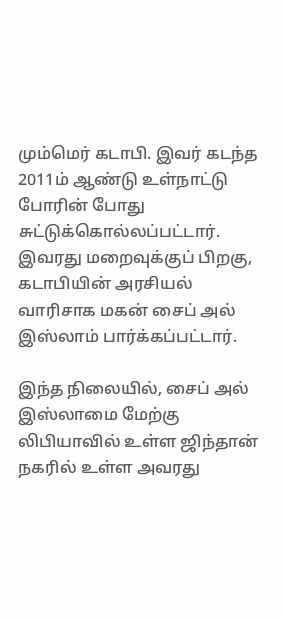மும்மெர் கடாபி. இவர் கடந்த 2011ம் ஆண்டு உள்நாட்டு போரின் போது சுட்டுக்கொல்லப்பட்டார். இவரது மறைவுக்குப் பிறகு, கடாபியின் அரசியல் வாரிசாக மகன் சைப் அல் இஸ்லாம் பார்க்கப்பட்டார்.

இந்த நிலையில், சைப் அல் இஸ்லாமை மேற்கு லிபியாவில் உள்ள ஜிந்தான் நகரில் உள்ள அவரது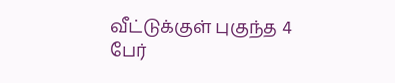வீட்டுக்குள் புகுந்த 4 பேர்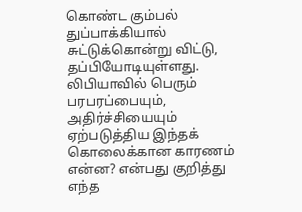கொண்ட கும்பல் துப்பாக்கியால் சுட்டுக்கொன்று விட்டு, தப்பியோடியுள்ளது. லிபியாவில் பெரும் பரபரப்பையும், அதிர்ச்சியையும் ஏற்படுத்திய இந்தக் கொலைக்கான காரணம் என்ன? என்பது குறித்து எந்த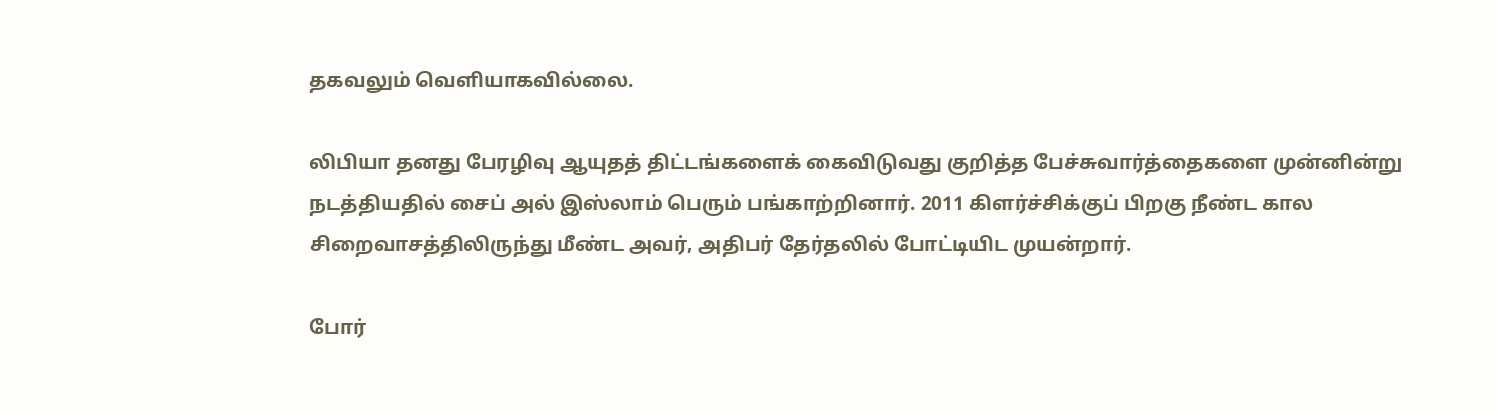தகவலும் வெளியாகவில்லை.

லிபியா தனது பேரழிவு ஆயுதத் திட்டங்களைக் கைவிடுவது குறித்த பேச்சுவார்த்தைகளை முன்னின்று நடத்தியதில் சைப் அல் இஸ்லாம் பெரும் பங்காற்றினார். 2011 கிளர்ச்சிக்குப் பிறகு நீண்ட கால சிறைவாசத்திலிருந்து மீண்ட அவர், அதிபர் தேர்தலில் போட்டியிட முயன்றார்.

போர்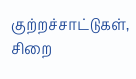குற்றச்சாட்டுகள், சிறை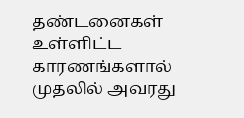தண்டனைகள் உள்ளிட்ட காரணங்களால் முதலில் அவரது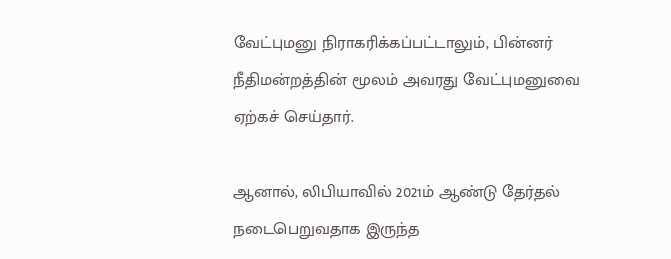வேட்புமனு நிராகரிக்கப்பட்டாலும், பின்னர் நீதிமன்றத்தின் மூலம் அவரது வேட்புமனுவை ஏற்கச் செய்தார்.

ஆனால், லிபியாவில் 2021ம் ஆண்டு தேர்தல் நடைபெறுவதாக இருந்த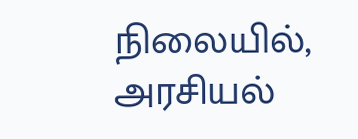நிலையில், அரசியல்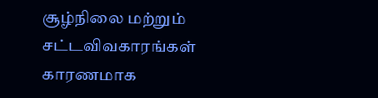சூழ்நிலை மற்றும் சட்டவிவகாரங்கள் காரணமாக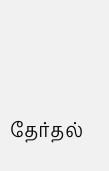தேர்தல்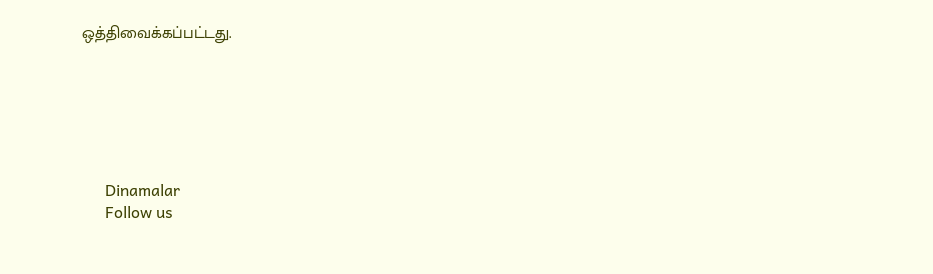ஒத்திவைக்கப்பட்டது.






      Dinamalar
      Follow us